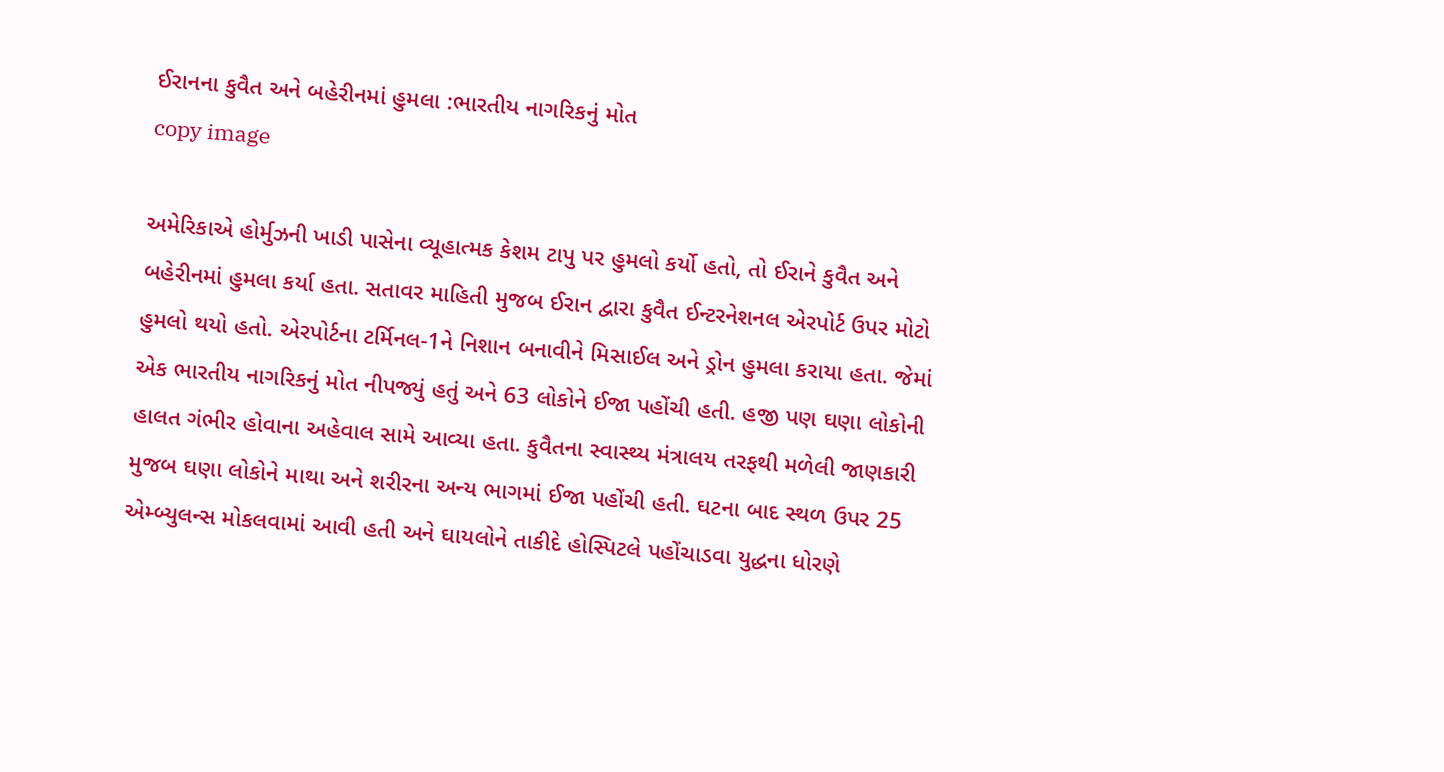ઈરાનના કુવૈત અને બહેરીનમાં હુમલા :ભારતીય નાગરિકનું મોત
copy image

અમેરિકાએ હોર્મુઝની ખાડી પાસેના વ્યૂહાત્મક કેશમ ટાપુ પર હુમલો કર્યો હતો, તો ઈરાને કુવૈત અને બહેરીનમાં હુમલા કર્યા હતા. સતાવર માહિતી મુજબ ઈરાન દ્વારા કુવૈત ઈન્ટરનેશનલ એરપોર્ટ ઉપર મોટો હુમલો થયો હતો. એરપોર્ટના ટર્મિનલ-1ને નિશાન બનાવીને મિસાઈલ અને ડ્રોન હુમલા કરાયા હતા. જેમાં એક ભારતીય નાગરિકનું મોત નીપજ્યું હતું અને 63 લોકોને ઈજા પહોંચી હતી. હજી પણ ઘણા લોકોની હાલત ગંભીર હોવાના અહેવાલ સામે આવ્યા હતા. કુવૈતના સ્વાસ્થ્ય મંત્રાલય તરફથી મળેલી જાણકારી મુજબ ઘણા લોકોને માથા અને શરીરના અન્ય ભાગમાં ઈજા પહોંચી હતી. ઘટના બાદ સ્થળ ઉપર 25 એમ્બ્યુલન્સ મોકલવામાં આવી હતી અને ઘાયલોને તાકીદે હોસ્પિટલે પહોંચાડવા યુદ્ધના ધોરણે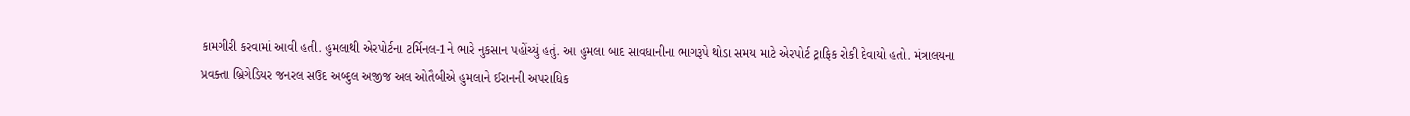કામગીરી કરવામાં આવી હતી. હુમલાથી એરપોર્ટના ટર્મિનલ-1ને ભારે નુકસાન પહોંચ્યું હતું. આ હુમલા બાદ સાવધાનીના ભાગરૂપે થોડા સમય માટે એરપોર્ટ ટ્રાફિક રોકી દેવાયો હતો. મંત્રાલયના પ્રવક્તા બ્રિગેડિયર જનરલ સઉદ અબ્દુલ અજીજ અલ ઓતૈબીએ હુમલાને ઈરાનની અપરાધિક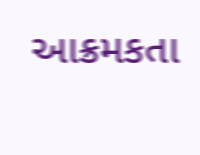આક્રમકતા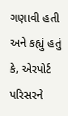ગણાવી હતી અને કહ્યું હતું કે, એરપોર્ટ પરિસરને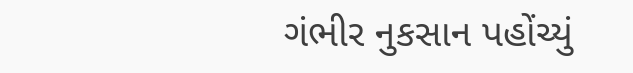ગંભીર નુકસાન પહોંચ્યું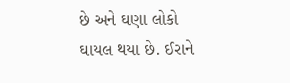છે અને ઘણા લોકો ઘાયલ થયા છે. ઈરાને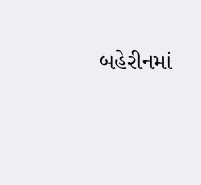બહેરીનમાં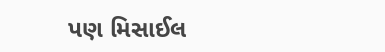પણ મિસાઈલ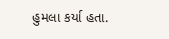હુમલા કર્યા હતા.